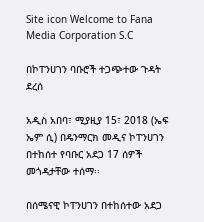Site icon Welcome to Fana Media Corporation S.C

በኮፐንሀገን ባቡሮች ተጋጭተው ጉዳት ደረሰ

አዲስ አበባ፣ ሚያዚያ 15፣ 2018 (ኤፍ ኤም ሲ) በዴንማርክ መዲና ኮፐንሀገን በተከሰተ የባቡር አደጋ 17 ሰዎች መጎዳታቸው ተሰማ፡፡

በሰሜናዊ ኮፐንሀገን በተከሰተው አደጋ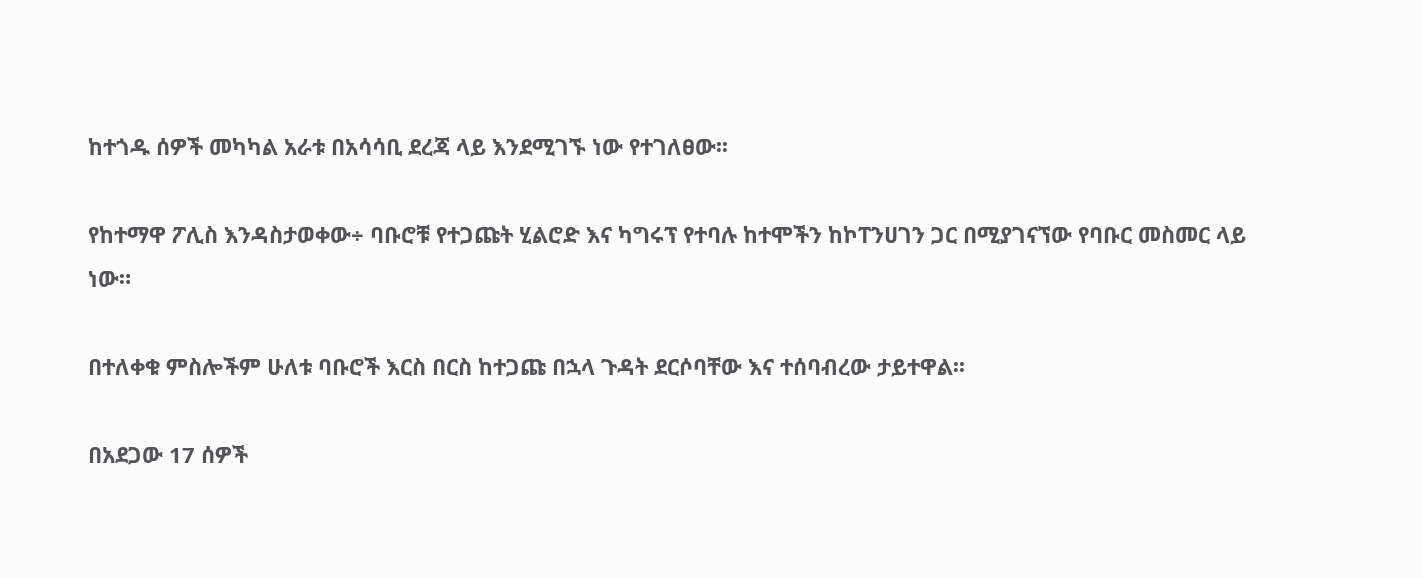ከተጎዱ ሰዎች መካካል አራቱ በአሳሳቢ ደረጃ ላይ እንደሚገኙ ነው የተገለፀው፡፡

የከተማዋ ፖሊስ እንዳስታወቀው÷ ባቡሮቹ የተጋጩት ሂልሮድ እና ካግሩፕ የተባሉ ከተሞችን ከኮፐንሀገን ጋር በሚያገናኘው የባቡር መስመር ላይ ነው።

በተለቀቁ ምስሎችም ሁለቱ ባቡሮች እርስ በርስ ከተጋጩ በኋላ ጉዳት ደርሶባቸው እና ተሰባብረው ታይተዋል፡፡

በአደጋው 17 ሰዎች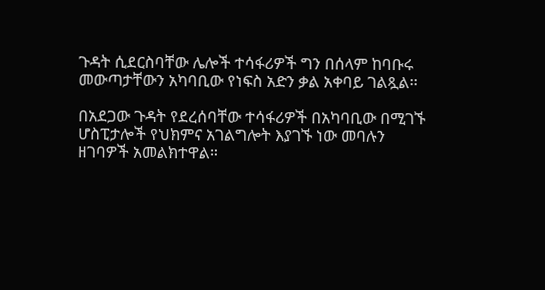ጉዳት ሲደርስባቸው ሌሎች ተሳፋሪዎች ግን በሰላም ከባቡሩ መውጣታቸውን አካባቢው የነፍስ አድን ቃል አቀባይ ገልጿል፡፡

በአደጋው ጉዳት የደረሰባቸው ተሳፋሪዎች በአካባቢው በሚገኙ ሆስፒታሎች የህክምና አገልግሎት እያገኙ ነው መባሉን ዘገባዎች አመልክተዋል።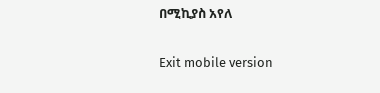በሚኪያስ አየለ

Exit mobile version